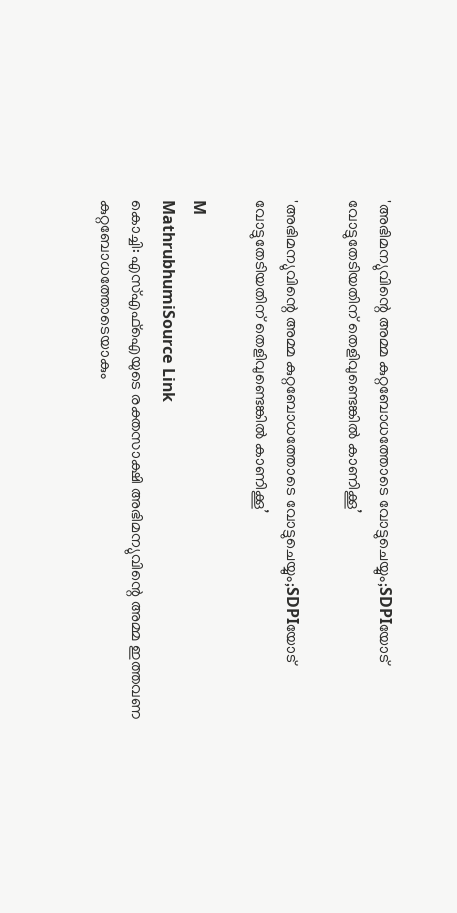'അഭിമന്യുവിന്റെ അമ്മ കുറ്റബോധത്തോടെ വോട്ടുചെയ്യും;SDPIയോട് വോട്ടുതേടിയതിന് തെളിവുണ്ടെങ്കിൽ കാണിക്കൂ’

'അഭിമന്യുവിന്റെ അമ്മ കുറ്റബോധത്തോടെ വോട്ടുചെയ്യും;SDPIയോട് വോട്ടുതേടിയതിന് തെളിവുണ്ടെങ്കിൽ കാണിക്കൂ’

M
MathrubhumiSource Link
കൊച്ചി: എസ്എഫ്‌ഐയുടെ രക്തസാക്ഷി അഭിമന്യുവിന്റെ അമ്മ ഇത്തവണ കുറ്റബോധത്തോടെയാകും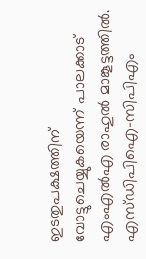ഇടതുപക്ഷത്തിന് വോട്ടുചെയ്യുകയെന്ന് പാലക്കാട് എംഎൽഎ രാഹുൽ മാങ്കൂട്ടത്തിൽ. എസ്ഡിപിഐ-സിപിഎം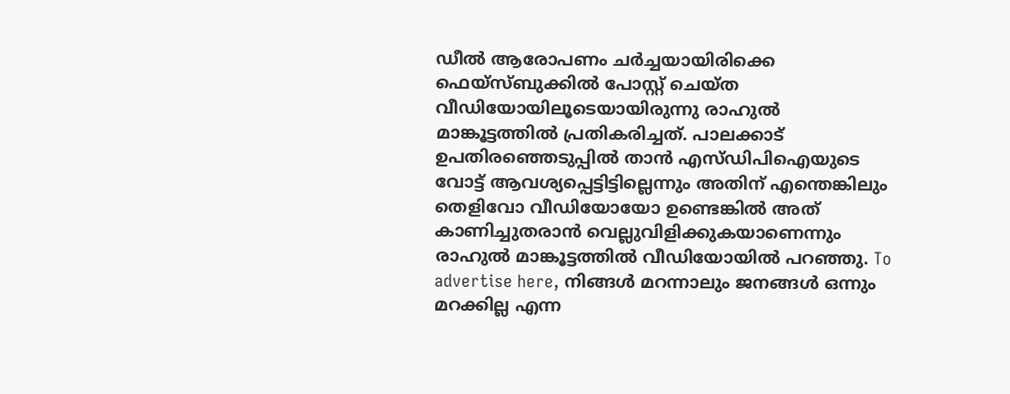ഡീൽ ആരോപണം ചർച്ചയായിരിക്കെ ഫെയ്‌സ്ബുക്കിൽ പോസ്റ്റ് ചെയ്ത വീഡിയോയിലൂടെയായിരുന്നു രാഹുൽ മാങ്കൂട്ടത്തിൽ പ്രതികരിച്ചത്. പാലക്കാട് ഉപതിരഞ്ഞെടുപ്പിൽ താൻ എസ്ഡിപിഐയുടെ വോട്ട് ആവശ്യപ്പെട്ടിട്ടില്ലെന്നും അതിന് എന്തെങ്കിലും തെളിവോ വീഡിയോയോ ഉണ്ടെങ്കിൽ അത് കാണിച്ചുതരാൻ വെല്ലുവിളിക്കുകയാണെന്നും രാഹുൽ മാങ്കൂട്ടത്തിൽ വീഡിയോയിൽ പറഞ്ഞു. To advertise here, നിങ്ങൾ മറന്നാലും ജനങ്ങൾ ഒന്നും മറക്കില്ല എന്ന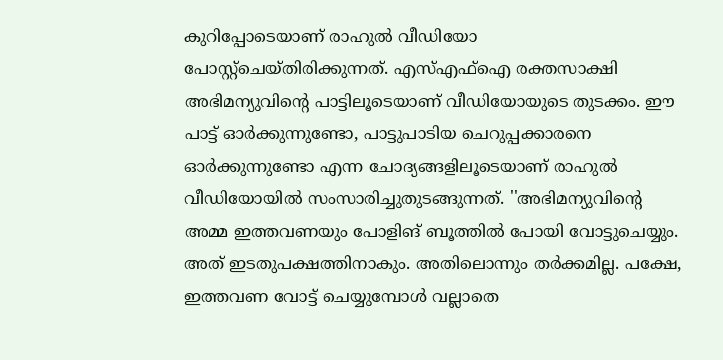കുറിപ്പോടെയാണ് രാഹുൽ വീഡിയോ പോസ്റ്റ്‌ചെയ്തിരിക്കുന്നത്. എസ്എഫ്‌ഐ രക്തസാക്ഷി അഭിമന്യുവിന്റെ പാട്ടിലൂടെയാണ് വീഡിയോയുടെ തുടക്കം. ഈ പാട്ട് ഓർക്കുന്നുണ്ടോ, പാട്ടുപാടിയ ചെറുപ്പക്കാരനെ ഓർക്കുന്നുണ്ടോ എന്ന ചോദ്യങ്ങളിലൂടെയാണ് രാഹുൽ വീഡിയോയിൽ സംസാരിച്ചുതുടങ്ങുന്നത്. ''അഭിമന്യുവിന്റെ അമ്മ ഇത്തവണയും പോളിങ് ബൂത്തിൽ പോയി വോട്ടുചെയ്യും. അത് ഇടതുപക്ഷത്തിനാകും. അതിലൊന്നും തർക്കമില്ല. പക്ഷേ, ഇത്തവണ വോട്ട് ചെയ്യുമ്പോൾ വല്ലാതെ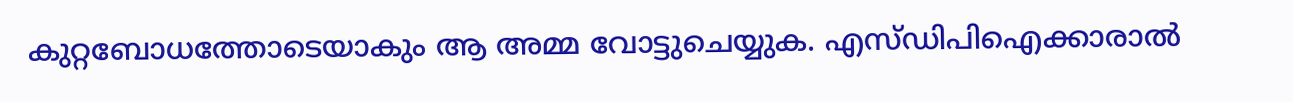കുറ്റബോധത്തോടെയാകും ആ അമ്മ വോട്ടുചെയ്യുക. എസ്ഡിപിഐക്കാരാൽ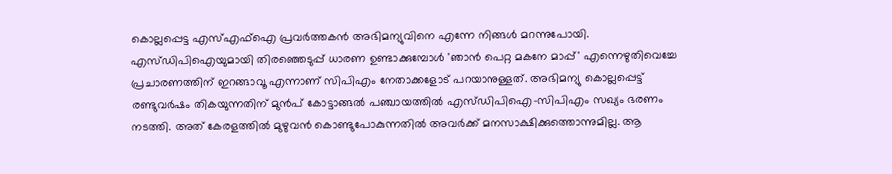കൊല്ലപ്പെട്ട എസ്എഫ്‌ഐ പ്രവർത്തകൻ അഭിമന്യുവിനെ എന്നേ നിങ്ങൾ മറന്നുപോയി. എസ്ഡിപിഐയുമായി തിരഞ്ഞെടുപ്പ് ധാരണ ഉണ്ടാക്കുമ്പോൾ 'ഞാൻ പെറ്റ മകനേ മാപ്പ്' എന്നെഴുതിവെച്ചേ പ്രചാരണത്തിന് ഇറങ്ങാവൂ എന്നാണ് സിപിഎം നേതാക്കളോട് പറയാനുള്ളത്. അഭിമന്യു കൊല്ലപ്പെട്ട് രണ്ടുവർഷം തികയുന്നതിന് മുൻപ് കോട്ടാങ്ങൽ പഞ്ചായത്തിൽ എസ്ഡിപിഐ-സിപിഎം സഖ്യം ഭരണം നടത്തി. അത് കേരളത്തിൽ മുഴുവൻ കൊണ്ടുപോകുന്നതിൽ അവർക്ക് മനസാക്ഷിക്കുത്തൊന്നുമില്ല. ആ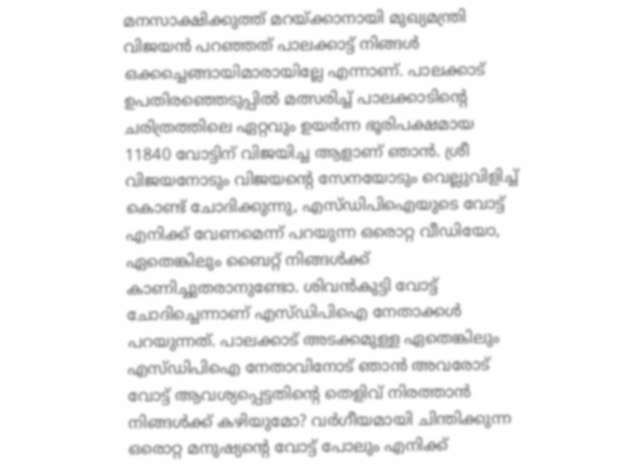മനസാക്ഷിക്കുത്ത് മറയ്ക്കാനായി മുഖ്യമന്ത്രി വിജയൻ പറഞ്ഞത് പാലക്കാട്ട് നിങ്ങൾ ഒക്കച്ചെങ്ങായിമാരായില്ലേ എന്നാണ്. പാലക്കാട് ഉപതിരഞ്ഞെടുപ്പിൽ മത്സരിച്ച് പാലക്കാടിന്റെ ചരിത്രത്തിലെ ഏറ്റവും ഉയർന്ന ഭൂരിപക്ഷമായ 11840 വോട്ടിന് വിജയിച്ച ആളാണ് ഞാൻ. ശ്രീ വിജയനോടും വിജയന്റെ സേനയോടും വെല്ലുവിളിച്ച് കൊണ്ട് ചോദിക്കുന്നു, എസ്ഡിപിഐയുടെ വോട്ട് എനിക്ക് വേണമെന്ന് പറയുന്ന ഒരൊറ്റ വീഡിയോ, ഏതെങ്കിലും ബൈറ്റ് നിങ്ങൾക്ക് കാണിച്ചുതരാനുണ്ടോ. ശിവൻകുട്ടി വോട്ട് ചോദിച്ചെന്നാണ് എസ്ഡിപിഐ നേതാക്കൾ പറയുന്നത്. പാലക്കാട് അടക്കമുള്ള ഏതെങ്കിലും എസ്ഡിപിഐ നേതാവിനോട് ഞാൻ അവരോട് വോട്ട് ആവശ്യപ്പെട്ടതിന്റെ തെളിവ് നിരത്താൻ നിങ്ങൾക്ക് കഴിയുമോ? വർഗീയമായി ചിന്തിക്കുന്ന ഒരൊറ്റ മനുഷ്യന്റെ വോട്ട് പോലും എനിക്ക്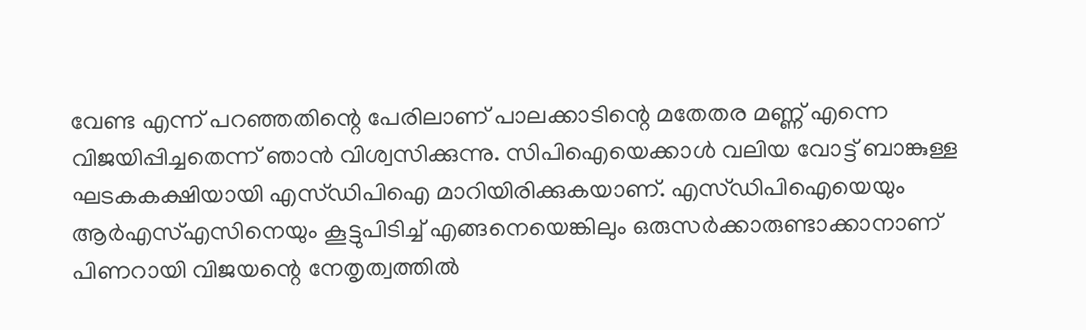വേണ്ട എന്ന് പറഞ്ഞതിന്റെ പേരിലാണ് പാലക്കാടിന്റെ മതേതര മണ്ണ് എന്നെ വിജയിപ്പിച്ചതെന്ന് ഞാൻ വിശ്വസിക്കുന്നു. സിപിഐയെക്കാൾ വലിയ വോട്ട് ബാങ്കുള്ള ഘടകകക്ഷിയായി എസ്ഡിപിഐ മാറിയിരിക്കുകയാണ്. എസ്ഡിപിഐയെയും ആർഎസ്എസിനെയും കൂട്ടുപിടിച്ച് എങ്ങനെയെങ്കിലും ഒരുസർക്കാരുണ്ടാക്കാനാണ് പിണറായി വിജയന്റെ നേതൃത്വത്തിൽ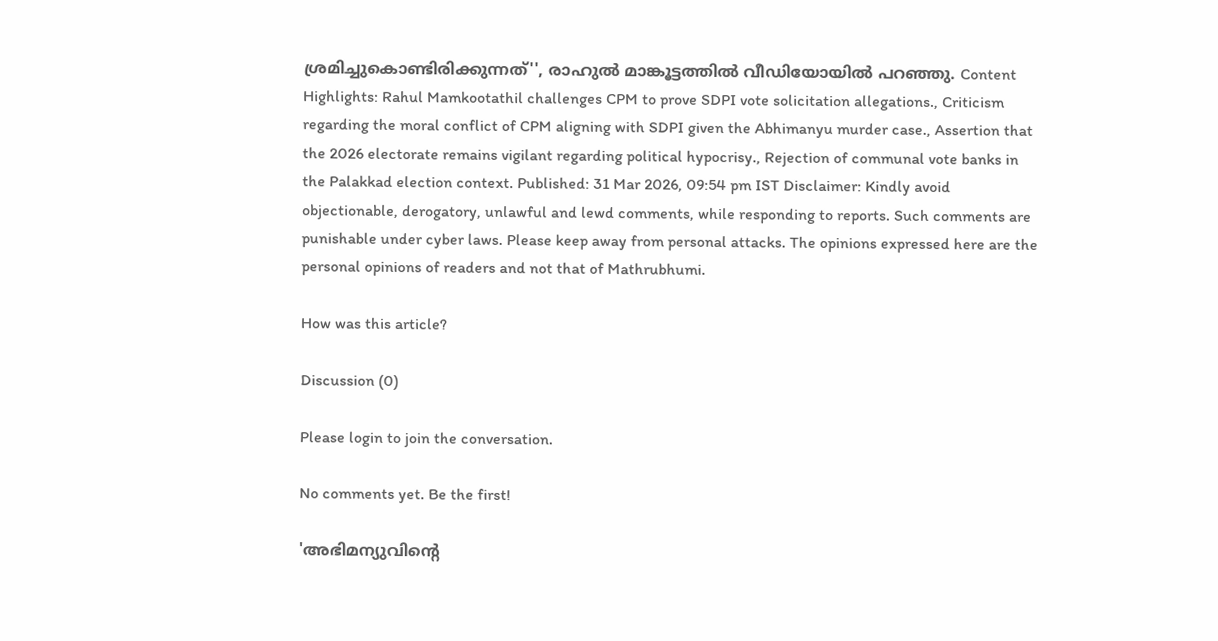ശ്രമിച്ചുകൊണ്ടിരിക്കുന്നത്'', രാഹുൽ മാങ്കൂട്ടത്തിൽ വീഡിയോയിൽ പറഞ്ഞു. Content Highlights: Rahul Mamkootathil challenges CPM to prove SDPI vote solicitation allegations., Criticism regarding the moral conflict of CPM aligning with SDPI given the Abhimanyu murder case., Assertion that the 2026 electorate remains vigilant regarding political hypocrisy., Rejection of communal vote banks in the Palakkad election context. Published: 31 Mar 2026, 09:54 pm IST Disclaimer: Kindly avoid objectionable, derogatory, unlawful and lewd comments, while responding to reports. Such comments are punishable under cyber laws. Please keep away from personal attacks. The opinions expressed here are the personal opinions of readers and not that of Mathrubhumi.

How was this article?

Discussion (0)

Please login to join the conversation.

No comments yet. Be the first!

'അഭിമന്യുവിന്റെ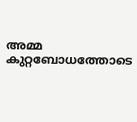അമ്മ കുറ്റബോധത്തോടെ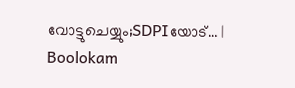വോട്ടുചെയ്യും;SDPIയോട്… | Boolokam